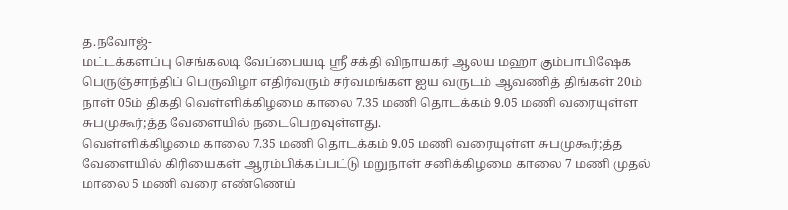த.நவோஜ்-
மட்டக்களப்பு செங்கலடி வேப்பையடி ஸ்ரீ சக்தி விநாயகர் ஆலய மஹா கும்பாபிஷேக பெருஞ்சாந்திப் பெருவிழா எதிர்வரும் சர்வமங்கள ஐய வருடம் ஆவணித் திங்கள் 20ம் நாள் 05ம் திகதி வெள்ளிக்கிழமை காலை 7.35 மணி தொடக்கம் 9.05 மணி வரையுள்ள சுபமுகூர்;த்த வேளையில் நடைபெறவுள்ளது.
வெள்ளிக்கிழமை காலை 7.35 மணி தொடக்கம் 9.05 மணி வரையுள்ள சுபமுகூர்;த்த வேளையில் கிரியைகள் ஆரம்பிக்கப்பட்டு மறுநாள் சனிக்கிழமை காலை 7 மணி முதல் மாலை 5 மணி வரை எண்ணெய்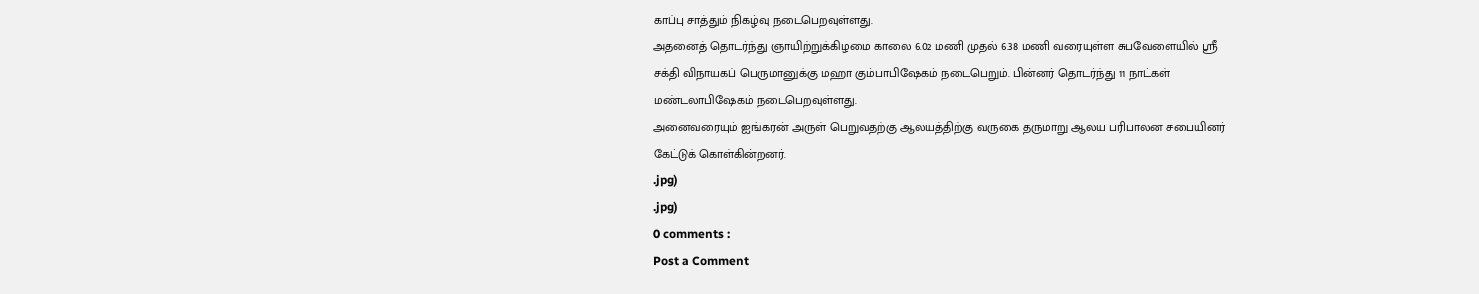காப்பு சாத்தும் நிகழ்வு நடைபெறவுள்ளது.
அதனைத் தொடர்ந்து ஞாயிற்றுக்கிழமை காலை 6.02 மணி முதல் 6.38 மணி வரையுள்ள சுபவேளையில் ஸ்ரீ சக்தி விநாயகப் பெருமானுக்கு மஹா கும்பாபிஷேகம் நடைபெறும். பின்னர் தொடர்ந்து 11 நாட்கள் மண்டலாபிஷேகம் நடைபெறவுள்ளது.
அனைவரையும் ஐங்கரன் அருள் பெறுவதற்கு ஆலயத்திற்கு வருகை தருமாறு ஆலய பரிபாலன சபையினர் கேட்டுக் கொள்கின்றனர்.
.jpg)
.jpg)
0 comments :
Post a Comment